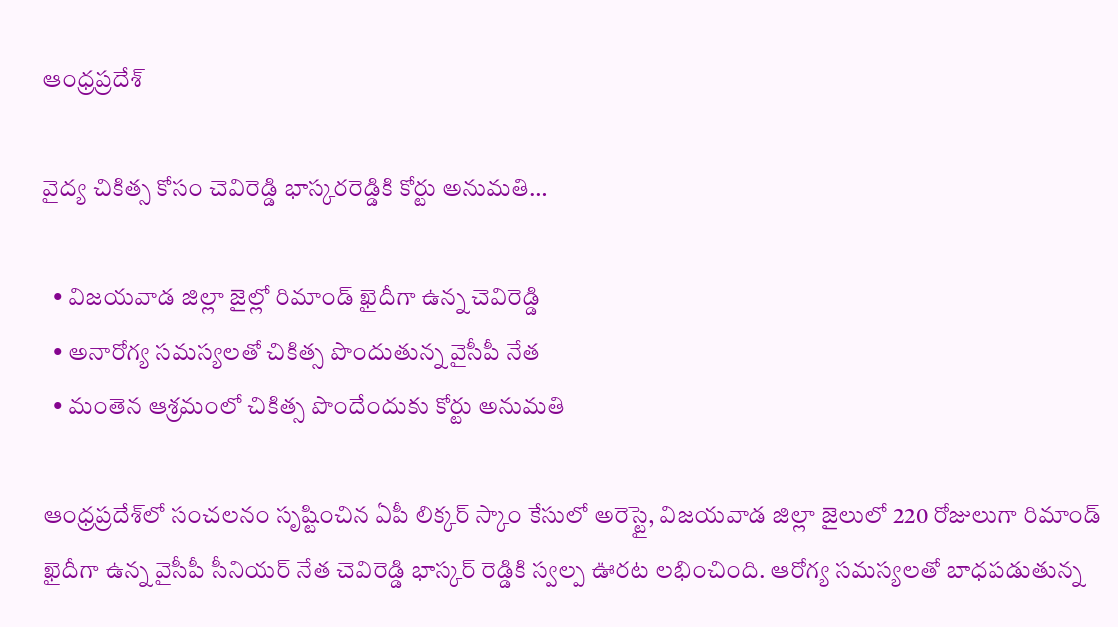ఆంధ్రప్రదేశ్

వైద్య చికిత్స కోసం చెవిరెడ్డి భాస్కరరెడ్డికి కోర్టు అనుమతి…

  • విజయవాడ జిల్లా జైల్లో రిమాండ్ ఖైదీగా ఉన్న చెవిరెడ్డి
  • అనారోగ్య సమస్యలతో చికిత్స పొందుతున్న వైసీపీ నేత
  • మంతెన ఆశ్రమంలో చికిత్స పొందేందుకు కోర్టు అనుమతి

ఆంధ్రప్రదేశ్‌లో సంచలనం సృష్టించిన ఏపీ లిక్కర్ స్కాం కేసులో అరెస్టై, విజయవాడ జిల్లా జైలులో 220 రోజులుగా రిమాండ్ ఖైదీగా ఉన్న వైసీపీ సీనియర్ నేత చెవిరెడ్డి భాస్కర్ రెడ్డికి స్వల్ప ఊరట లభించింది. ఆరోగ్య సమస్యలతో బాధపడుతున్న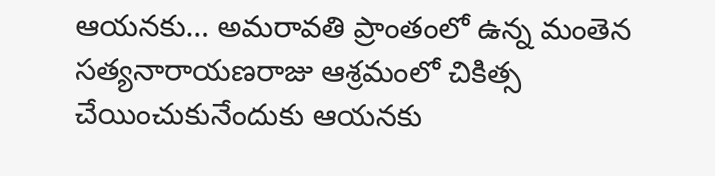ఆయనకు… అమరావతి ప్రాంతంలో ఉన్న మంతెన సత్యనారాయణరాజు ఆశ్రమంలో చికిత్స చేయించుకునేందుకు ఆయనకు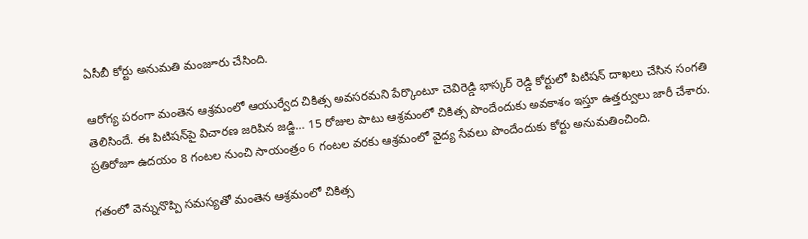ఏసీబీ కోర్టు అనుమతి మంజూరు చేసింది.

ఆరోగ్య పరంగా మంతెన ఆశ్రమంలో ఆయుర్వేద చికిత్స అవసరమని పేర్కొంటూ చెవిరెడ్డి భాస్కర్ రెడ్డి కోర్టులో పిటిషన్ దాఖలు చేసిన సంగతి తెలిసిందే. ఈ పిటిషన్‌పై విచారణ జరిపిన జడ్జి… 15 రోజుల పాటు ఆశ్రమంలో చికిత్స పొందేందుకు అవకాశం ఇస్తూ ఉత్తర్వులు జారీ చేశారు. ప్రతిరోజూ ఉదయం 8 గంటల నుంచి సాయంత్రం 6 గంటల వరకు ఆశ్రమంలో వైద్య సేవలు పొందేందుకు కోర్టు అనుమతించింది.

గతంలో వెన్నునొప్పి సమస్యతో మంతెన ఆశ్రమంలో చికిత్స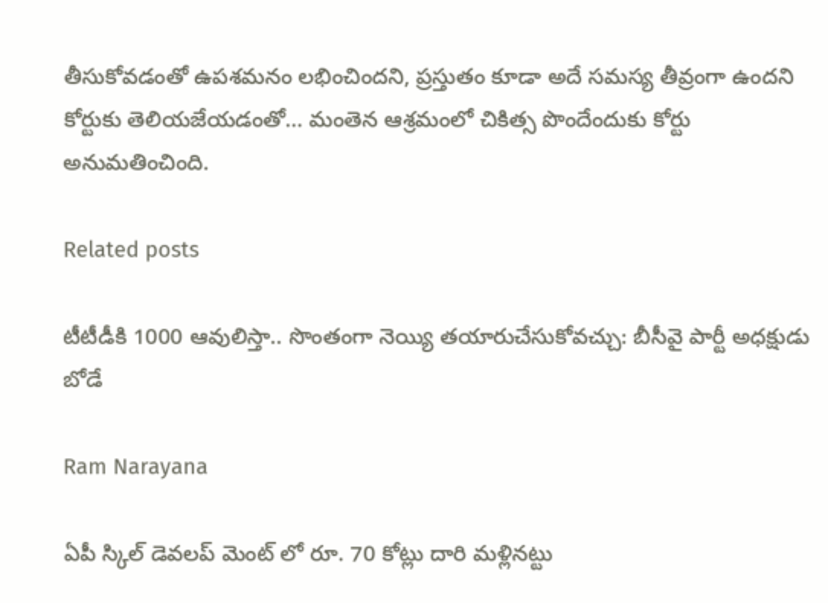తీసుకోవడంతో ఉపశమనం లభించిందని, ప్రస్తుతం కూడా అదే సమస్య తీవ్రంగా ఉందని కోర్టుకు తెలియజేయడంతో… మంతెన ఆశ్రమంలో చికిత్స పొందేందుకు కోర్టు అనుమతించింది.

Related posts

టీటీడీకి 1000 ఆవులిస్తా.. సొంతంగా నెయ్యి తయారుచేసుకోవచ్చు: బీసీవై పార్టీ అధక్షుడు బోడే

Ram Narayana

ఏపీ స్కిల్ డెవలప్ మెంట్ లో రూ. 70 కోట్లు దారి మళ్లినట్టు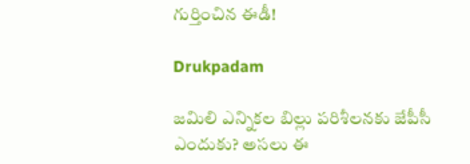గుర్తించిన ఈడీ!

Drukpadam

జమిలి ఎన్నికల బిల్లు పరిశీలనకు జేపీసీ ఎందుకు? అసలు ఈ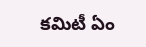కమిటీ ఏం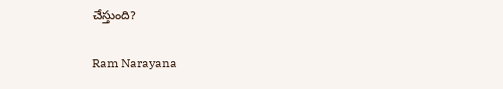చేస్తుంది?

Ram Narayana